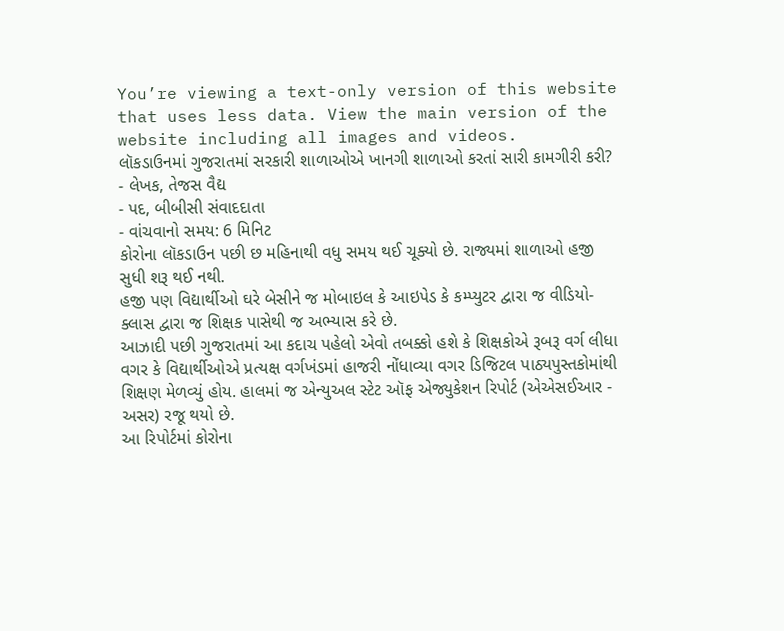You’re viewing a text-only version of this website that uses less data. View the main version of the website including all images and videos.
લૉકડાઉનમાં ગુજરાતમાં સરકારી શાળાઓએ ખાનગી શાળાઓ કરતાં સારી કામગીરી કરી?
- લેખક, તેજસ વૈદ્ય
- પદ, બીબીસી સંવાદદાતા
- વાંચવાનો સમય: 6 મિનિટ
કોરોના લૉકડાઉન પછી છ મહિનાથી વધુ સમય થઈ ચૂક્યો છે. રાજ્યમાં શાળાઓ હજી સુધી શરૂ થઈ નથી.
હજી પણ વિદ્યાર્થીઓ ઘરે બેસીને જ મોબાઇલ કે આઇપેડ કે કમ્પ્યુટર દ્વારા જ વીડિયો-ક્લાસ દ્વારા જ શિક્ષક પાસેથી જ અભ્યાસ કરે છે.
આઝાદી પછી ગુજરાતમાં આ કદાચ પહેલો એવો તબક્કો હશે કે શિક્ષકોએ રૂબરૂ વર્ગ લીધા વગર કે વિદ્યાર્થીઓએ પ્રત્યક્ષ વર્ગખંડમાં હાજરી નોંધાવ્યા વગર ડિજિટલ પાઠ્યપુસ્તકોમાંથી શિક્ષણ મેળવ્યું હોય. હાલમાં જ એન્યુઅલ સ્ટેટ ઑફ એજ્યુકેશન રિપોર્ટ (એએસઈઆર - અસર) રજૂ થયો છે.
આ રિપોર્ટમાં કોરોના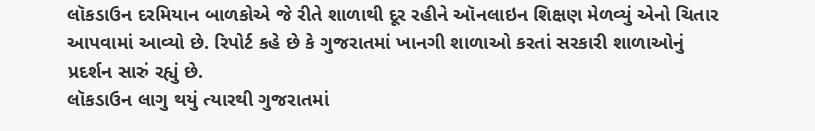લૉકડાઉન દરમિયાન બાળકોએ જે રીતે શાળાથી દૂર રહીને ઑનલાઇન શિક્ષણ મેળવ્યું એનો ચિતાર આપવામાં આવ્યો છે. રિપોર્ટ કહે છે કે ગુજરાતમાં ખાનગી શાળાઓ કરતાં સરકારી શાળાઓનું પ્રદર્શન સારું રહ્યું છે.
લૉકડાઉન લાગુ થયું ત્યારથી ગુજરાતમાં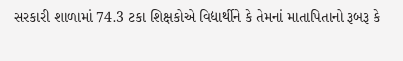સરકારી શાળામાં 74.3 ટકા શિક્ષકોએ વિદ્યાર્થીને કે તેમનાં માતાપિતાનો રૂબરૂ કે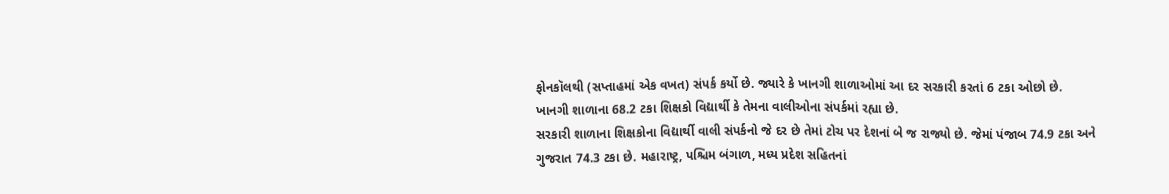ફોનકૉલથી (સપ્તાહમાં એક વખત) સંપર્ક કર્યો છે. જ્યારે કે ખાનગી શાળાઓમાં આ દર સરકારી કરતાં 6 ટકા ઓછો છે.
ખાનગી શાળાના 68.2 ટકા શિક્ષકો વિદ્યાર્થી કે તેમના વાલીઓના સંપર્કમાં રહ્યા છે.
સરકારી શાળાના શિક્ષકોના વિદ્યાર્થી વાલી સંપર્કનો જે દર છે તેમાં ટોચ પર દેશનાં બે જ રાજ્યો છે. જેમાં પંજાબ 74.9 ટકા અને ગુજરાત 74.3 ટકા છે. મહારાષ્ટ્ર, પશ્ચિમ બંગાળ, મધ્ય પ્રદેશ સહિતનાં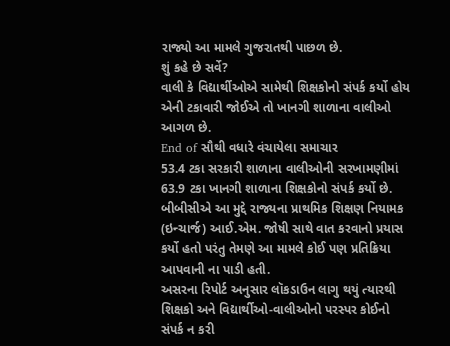રાજ્યો આ મામલે ગુજરાતથી પાછળ છે.
શું કહે છે સર્વે?
વાલી કે વિદ્યાર્થીઓએ સામેથી શિક્ષકોનો સંપર્ક કર્યો હોય એની ટકાવારી જોઈએ તો ખાનગી શાળાના વાલીઓ આગળ છે.
End of સૌથી વધારે વંચાયેલા સમાચાર
53.4 ટકા સરકારી શાળાના વાલીઓની સરખામણીમાં 63.9 ટકા ખાનગી શાળાના શિક્ષકોનો સંપર્ક કર્યો છે.
બીબીસીએ આ મુદ્દે રાજ્યના પ્રાથમિક શિક્ષણ નિયામક (ઇન્ચાર્જ) આઈ.એમ. જોષી સાથે વાત કરવાનો પ્રયાસ કર્યો હતો પરંતુ તેમણે આ મામલે કોઈ પણ પ્રતિક્રિયા આપવાની ના પાડી હતી.
અસરના રિપોર્ટ અનુસાર લૉકડાઉન લાગુ થયું ત્યારથી શિક્ષકો અને વિદ્યાર્થીઓ-વાલીઓનો પરસ્પર કોઈનો સંપર્ક ન કરી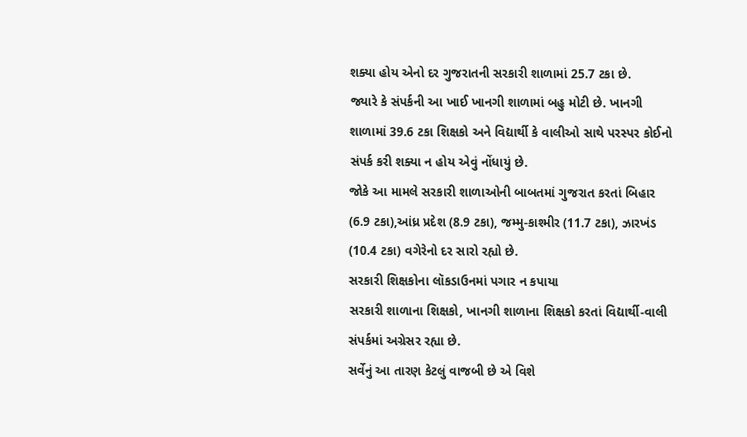શક્યા હોય એનો દર ગુજરાતની સરકારી શાળામાં 25.7 ટકા છે.
જ્યારે કે સંપર્કની આ ખાઈ ખાનગી શાળામાં બહુ મોટી છે. ખાનગી શાળામાં 39.6 ટકા શિક્ષકો અને વિદ્યાર્થી કે વાલીઓ સાથે પરસ્પર કોઈનો સંપર્ક કરી શક્યા ન હોય એવું નોંધાયું છે.
જોકે આ મામલે સરકારી શાળાઓની બાબતમાં ગુજરાત કરતાં બિહાર (6.9 ટકા),આંધ્ર પ્રદેશ (8.9 ટકા), જમ્મુ-કાશ્મીર (11.7 ટકા), ઝારખંડ (10.4 ટકા) વગેરેનો દર સારો રહ્યો છે.
સરકારી શિક્ષકોના લૉકડાઉનમાં પગાર ન કપાયા
સરકારી શાળાના શિક્ષકો, ખાનગી શાળાના શિક્ષકો કરતાં વિદ્યાર્થી-વાલી સંપર્કમાં અગ્રેસર રહ્યા છે.
સર્વેનું આ તારણ કેટલું વાજબી છે એ વિશે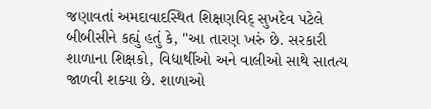જણાવતાં અમદાવાદસ્થિત શિક્ષણવિદ્ સુખદેવ પટેલે બીબીસીને કહ્યું હતું કે, "આ તારણ ખરું છે. સરકારી શાળાના શિક્ષકો, વિદ્યાર્થીઓ અને વાલીઓ સાથે સાતત્ય જાળવી શક્યા છે. શાળાઓ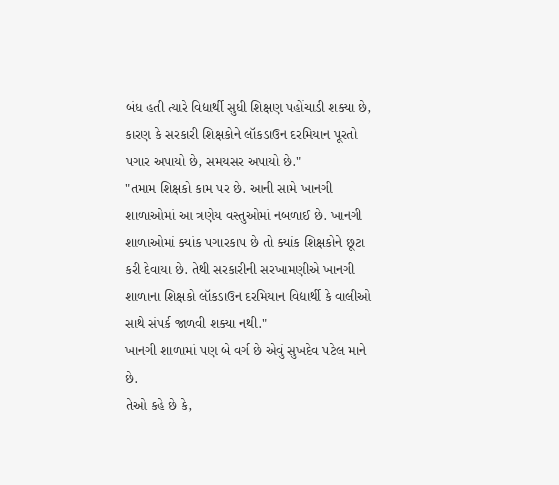બંધ હતી ત્યારે વિદ્યાર્થી સુધી શિક્ષણ પહોંચાડી શક્યા છે, કારણ કે સરકારી શિક્ષકોને લૉકડાઉન દરમિયાન પૂરતો પગાર અપાયો છે, સમયસર અપાયો છે."
"તમામ શિક્ષકો કામ પર છે. આની સામે ખાનગી શાળાઓમાં આ ત્રણેય વસ્તુઓમાં નબળાઈ છે. ખાનગી શાળાઓમાં ક્યાંક પગારકાપ છે તો ક્યાંક શિક્ષકોને છૂટા કરી દેવાયા છે. તેથી સરકારીની સરખામણીએ ખાનગી શાળાના શિક્ષકો લૉકડાઉન દરમિયાન વિદ્યાર્થી કે વાલીઓ સાથે સંપર્ક જાળવી શક્યા નથી."
ખાનગી શાળામાં પણ બે વર્ગ છે એવું સુખદેવ પટેલ માને છે.
તેઓ કહે છે કે,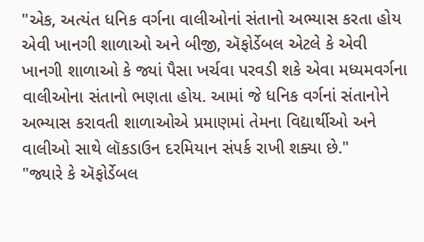"એક, અત્યંત ધનિક વર્ગના વાલીઓનાં સંતાનો અભ્યાસ કરતા હોય એવી ખાનગી શાળાઓ અને બીજી, ઍફોર્ડેબલ એટલે કે એવી ખાનગી શાળાઓ કે જ્યાં પૈસા ખર્ચવા પરવડી શકે એવા મધ્યમવર્ગના વાલીઓના સંતાનો ભણતા હોય. આમાં જે ધનિક વર્ગનાં સંતાનોને અભ્યાસ કરાવતી શાળાઓએ પ્રમાણમાં તેમના વિદ્યાર્થીઓ અને વાલીઓ સાથે લૉકડાઉન દરમિયાન સંપર્ક રાખી શક્યા છે."
"જ્યારે કે ઍફોર્ડેબલ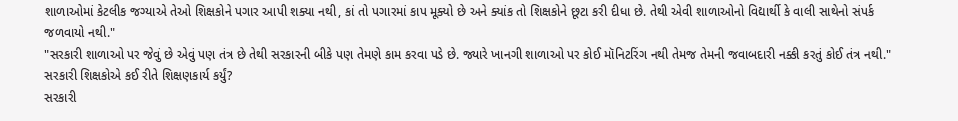શાળાઓમાં કેટલીક જગ્યાએ તેઓ શિક્ષકોને પગાર આપી શક્યા નથી, કાં તો પગારમાં કાપ મૂક્યો છે અને ક્યાંક તો શિક્ષકોને છૂટા કરી દીધા છે. તેથી એવી શાળાઓનો વિદ્યાર્થી કે વાલી સાથેનો સંપર્ક જળવાયો નથી."
"સરકારી શાળાઓ પર જેવું છે એવું પણ તંત્ર છે તેથી સરકારની બીકે પણ તેમણે કામ કરવા પડે છે. જ્યારે ખાનગી શાળાઓ પર કોઈ મૉનિટરિંગ નથી તેમજ તેમની જવાબદારી નક્કી કરતું કોઈ તંત્ર નથી."
સરકારી શિક્ષકોએ કઈ રીતે શિક્ષણકાર્ય કર્યું?
સરકારી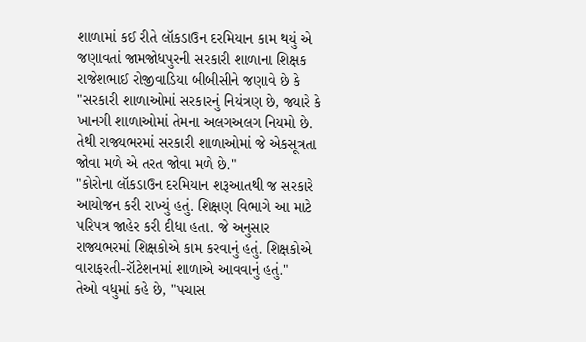શાળામાં કઈ રીતે લૉકડાઉન દરમિયાન કામ થયું એ જણાવતાં જામજોધપુરની સરકારી શાળાના શિક્ષક રાજેશભાઈ રોજીવાડિયા બીબીસીને જણાવે છે કે "સરકારી શાળાઓમાં સરકારનું નિયંત્રણ છે, જ્યારે કે ખાનગી શાળાઓમાં તેમના અલગઅલગ નિયમો છે. તેથી રાજ્યભરમાં સરકારી શાળાઓમાં જે એકસૂત્રતા જોવા મળે એ તરત જોવા મળે છે."
"કોરોના લૉકડાઉન દરમિયાન શરૂઆતથી જ સરકારે આયોજન કરી રાખ્યું હતું. શિક્ષણ વિભાગે આ માટે પરિપત્ર જાહેર કરી દીધા હતા. જે અનુસાર રાજ્યભરમાં શિક્ષકોએ કામ કરવાનું હતું. શિક્ષકોએ વારાફરતી-રૉટેશનમાં શાળાએ આવવાનું હતું."
તેઓ વધુમાં કહે છે, "પચાસ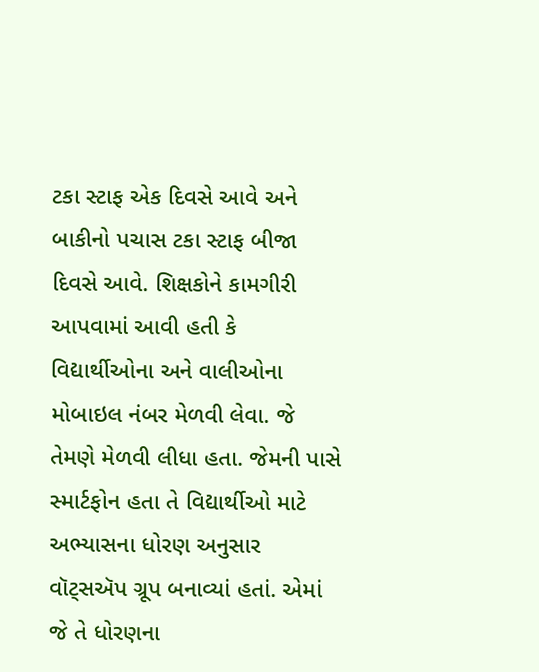ટકા સ્ટાફ એક દિવસે આવે અને બાકીનો પચાસ ટકા સ્ટાફ બીજા દિવસે આવે. શિક્ષકોને કામગીરી આપવામાં આવી હતી કે વિદ્યાર્થીઓના અને વાલીઓના મોબાઇલ નંબર મેળવી લેવા. જે તેમણે મેળવી લીધા હતા. જેમની પાસે સ્માર્ટફોન હતા તે વિદ્યાર્થીઓ માટે અભ્યાસના ધોરણ અનુસાર વૉટ્સઍપ ગ્રૂપ બનાવ્યાં હતાં. એમાં જે તે ધોરણના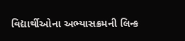વિદ્યાર્થીઓના અભ્યાસક્રમની લિન્ક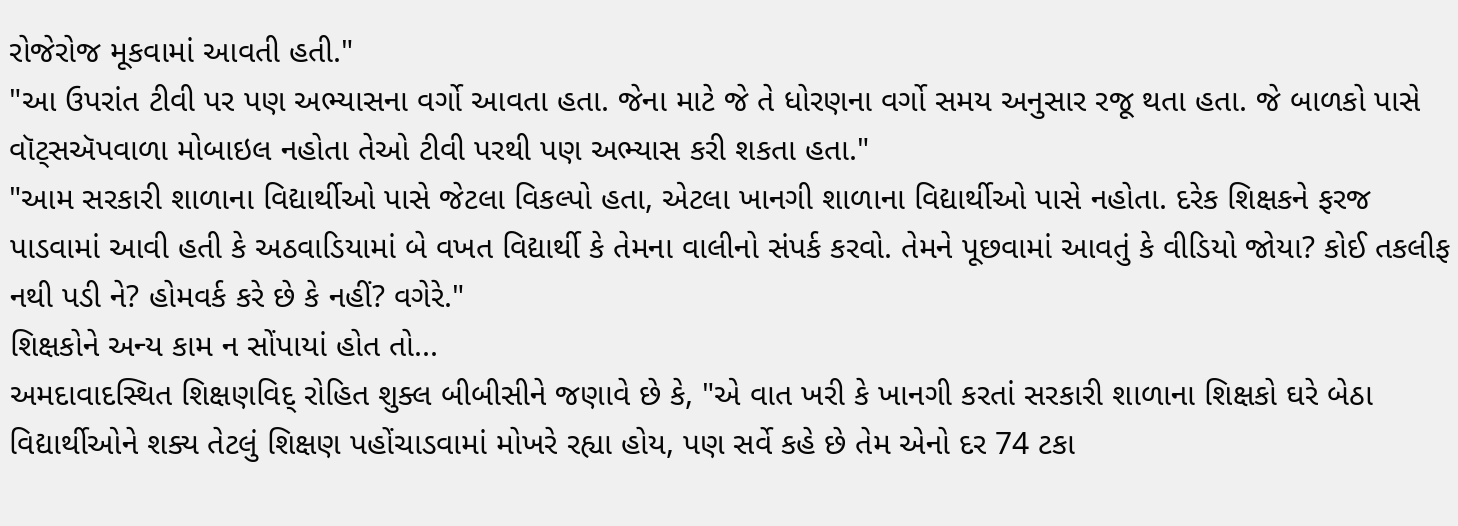રોજેરોજ મૂકવામાં આવતી હતી."
"આ ઉપરાંત ટીવી પર પણ અભ્યાસના વર્ગો આવતા હતા. જેના માટે જે તે ધોરણના વર્ગો સમય અનુસાર રજૂ થતા હતા. જે બાળકો પાસે વૉટ્સઍપવાળા મોબાઇલ નહોતા તેઓ ટીવી પરથી પણ અભ્યાસ કરી શકતા હતા."
"આમ સરકારી શાળાના વિદ્યાર્થીઓ પાસે જેટલા વિકલ્પો હતા, એટલા ખાનગી શાળાના વિદ્યાર્થીઓ પાસે નહોતા. દરેક શિક્ષકને ફરજ પાડવામાં આવી હતી કે અઠવાડિયામાં બે વખત વિદ્યાર્થી કે તેમના વાલીનો સંપર્ક કરવો. તેમને પૂછવામાં આવતું કે વીડિયો જોયા? કોઈ તકલીફ નથી પડી ને? હોમવર્ક કરે છે કે નહીં? વગેરે."
શિક્ષકોને અન્ય કામ ન સોંપાયાં હોત તો...
અમદાવાદસ્થિત શિક્ષણવિદ્ રોહિત શુક્લ બીબીસીને જણાવે છે કે, "એ વાત ખરી કે ખાનગી કરતાં સરકારી શાળાના શિક્ષકો ઘરે બેઠા વિદ્યાર્થીઓને શક્ય તેટલું શિક્ષણ પહોંચાડવામાં મોખરે રહ્યા હોય, પણ સર્વે કહે છે તેમ એનો દર 74 ટકા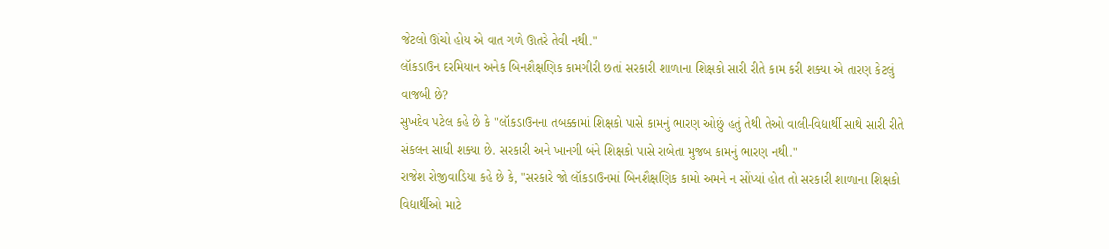જેટલો ઊંચો હોય એ વાત ગળે ઊતરે તેવી નથી."
લૉકડાઉન દરમિયાન અનેક બિનશૈક્ષણિક કામગીરી છતાં સરકારી શાળાના શિક્ષકો સારી રીતે કામ કરી શક્યા એ તારણ કેટલું વાજબી છે?
સુખદેવ પટેલ કહે છે કે "લૉકડાઉનના તબક્કામાં શિક્ષકો પાસે કામનું ભારણ ઓછું હતું તેથી તેઓ વાલી-વિદ્યાર્થી સાથે સારી રીતે સંકલન સાધી શક્યા છે. સરકારી અને ખાનગી બંને શિક્ષકો પાસે રાબેતા મુજબ કામનું ભારણ નથી."
રાજેશ રોજીવાડિયા કહે છે કે, "સરકારે જો લૉકડાઉનમાં બિનશૈક્ષણિક કામો અમને ન સોંપ્યાં હોત તો સરકારી શાળાના શિક્ષકો વિદ્યાર્થીઓ માટે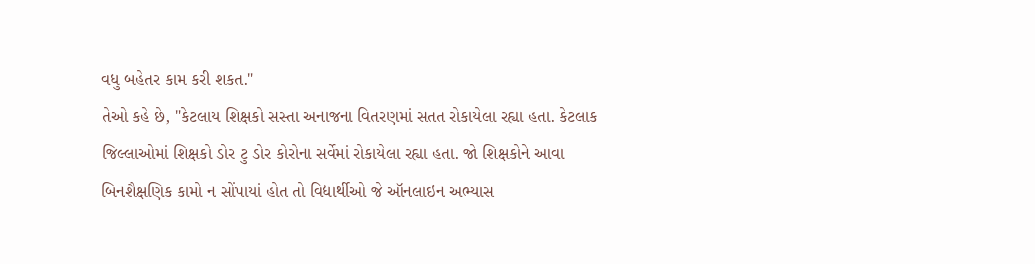વધુ બહેતર કામ કરી શકત."
તેઓ કહે છે, "કેટલાય શિક્ષકો સસ્તા અનાજના વિતરણમાં સતત રોકાયેલા રહ્યા હતા. કેટલાક જિલ્લાઓમાં શિક્ષકો ડોર ટુ ડોર કોરોના સર્વેમાં રોકાયેલા રહ્યા હતા. જો શિક્ષકોને આવા બિનશૈક્ષણિક કામો ન સોંપાયાં હોત તો વિદ્યાર્થીઓ જે ઑનલાઇન અભ્યાસ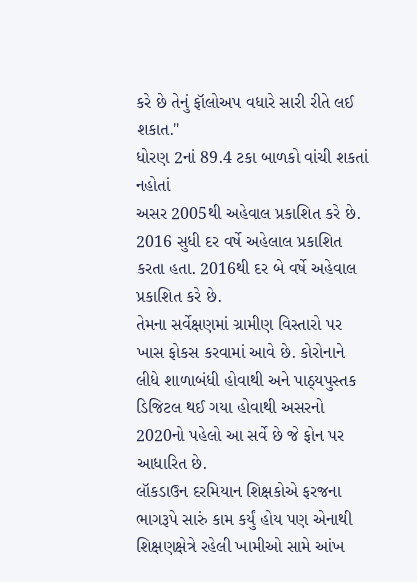કરે છે તેનું ફૉલોઅપ વધારે સારી રીતે લઈ શકાત."
ધોરણ 2નાં 89.4 ટકા બાળકો વાંચી શકતાં નહોતાં
અસર 2005થી અહેવાલ પ્રકાશિત કરે છે. 2016 સુધી દર વર્ષે અહેલાલ પ્રકાશિત કરતા હતા. 2016થી દર બે વર્ષે અહેવાલ પ્રકાશિત કરે છે.
તેમના સર્વેક્ષણમાં ગ્રામીણ વિસ્તારો પર ખાસ ફોકસ કરવામાં આવે છે. કોરોનાને લીધે શાળાબંધી હોવાથી અને પાઠ્યપુસ્તક ડિજિટલ થઈ ગયા હોવાથી અસરનો 2020નો પહેલો આ સર્વે છે જે ફોન પર આધારિત છે.
લૉકડાઉન દરમિયાન શિક્ષકોએ ફરજના ભાગરૂપે સારું કામ કર્યું હોય પણ એનાથી શિક્ષણક્ષેત્રે રહેલી ખામીઓ સામે આંખ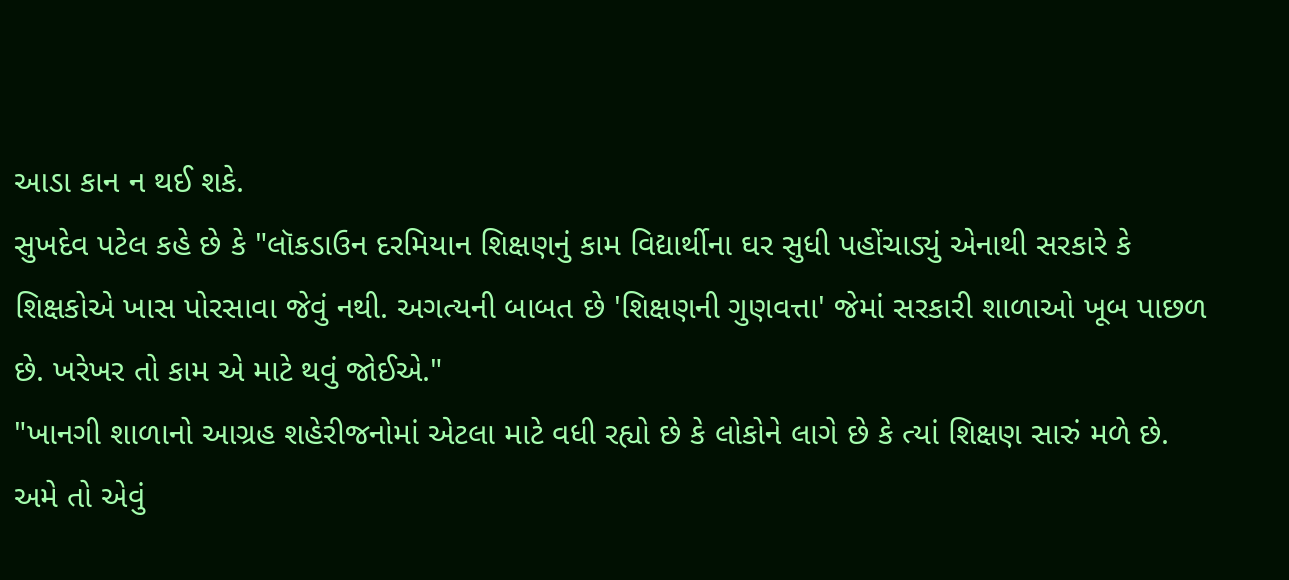આડા કાન ન થઈ શકે.
સુખદેવ પટેલ કહે છે કે "લૉકડાઉન દરમિયાન શિક્ષણનું કામ વિદ્યાર્થીના ઘર સુધી પહોંચાડ્યું એનાથી સરકારે કે શિક્ષકોએ ખાસ પોરસાવા જેવું નથી. અગત્યની બાબત છે 'શિક્ષણની ગુણવત્તા' જેમાં સરકારી શાળાઓ ખૂબ પાછળ છે. ખરેખર તો કામ એ માટે થવું જોઈએ."
"ખાનગી શાળાનો આગ્રહ શહેરીજનોમાં એટલા માટે વધી રહ્યો છે કે લોકોને લાગે છે કે ત્યાં શિક્ષણ સારું મળે છે. અમે તો એવું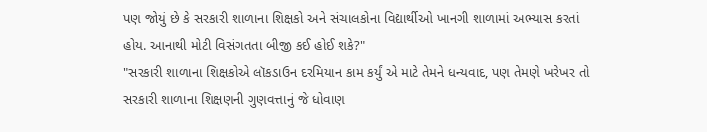પણ જોયું છે કે સરકારી શાળાના શિક્ષકો અને સંચાલકોના વિદ્યાર્થીઓ ખાનગી શાળામાં અભ્યાસ કરતાં હોય. આનાથી મોટી વિસંગતતા બીજી કઈ હોઈ શકે?"
"સરકારી શાળાના શિક્ષકોએ લૉકડાઉન દરમિયાન કામ કર્યું એ માટે તેમને ધન્યવાદ, પણ તેમણે ખરેખર તો સરકારી શાળાના શિક્ષણની ગુણવત્તાનું જે ધોવાણ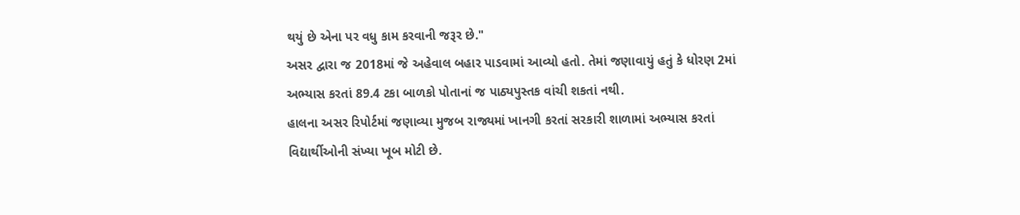થયું છે એના પર વધુ કામ કરવાની જરૂર છે."
અસર દ્વારા જ 2018માં જે અહેવાલ બહાર પાડવામાં આવ્યો હતો. તેમાં જણાવાયું હતું કે ધોરણ 2માં અભ્યાસ કરતાં 89.4 ટકા બાળકો પોતાનાં જ પાઠ્યપુસ્તક વાંચી શકતાં નથી.
હાલના અસર રિપોર્ટમાં જણાવ્યા મુજબ રાજ્યમાં ખાનગી કરતાં સરકારી શાળામાં અભ્યાસ કરતાં વિદ્યાર્થીઓની સંખ્યા ખૂબ મોટી છે.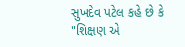સુખદેવ પટેલ કહે છે કે "શિક્ષણ એ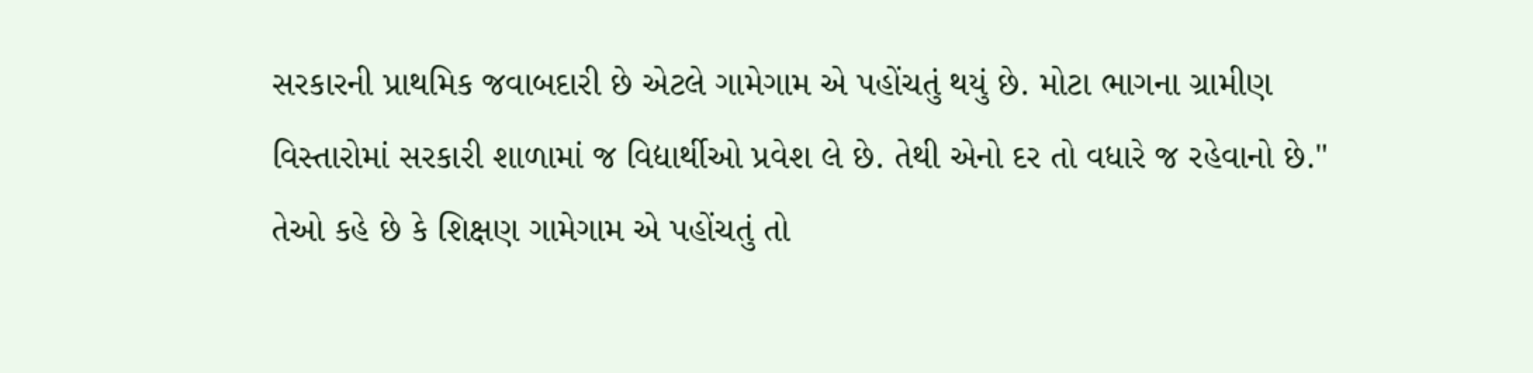સરકારની પ્રાથમિક જવાબદારી છે એટલે ગામેગામ એ પહોંચતું થયું છે. મોટા ભાગના ગ્રામીણ વિસ્તારોમાં સરકારી શાળામાં જ વિદ્યાર્થીઓ પ્રવેશ લે છે. તેથી એનો દર તો વધારે જ રહેવાનો છે."
તેઓ કહે છે કે શિક્ષણ ગામેગામ એ પહોંચતું તો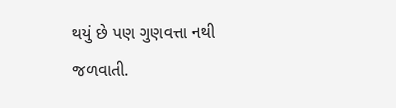થયું છે પણ ગુણવત્તા નથી જળવાતી.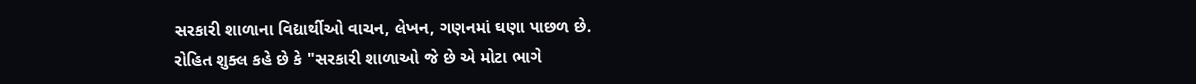સરકારી શાળાના વિદ્યાર્થીઓ વાચન, લેખન, ગણનમાં ઘણા પાછળ છે.
રોહિત શુક્લ કહે છે કે "સરકારી શાળાઓ જે છે એ મોટા ભાગે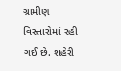ગ્રામીણ વિસ્તારોમાં રહી ગઈ છે. શહેરી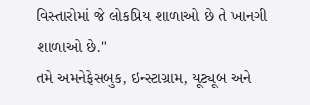વિસ્તારોમાં જે લોકપ્રિય શાળાઓ છે તે ખાનગી શાળાઓ છે."
તમે અમનેફેસબુક, ઇન્સ્ટાગ્રામ, યૂટ્યૂબ અને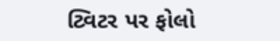ટ્વિટર પર ફોલો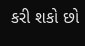કરી શકો છો